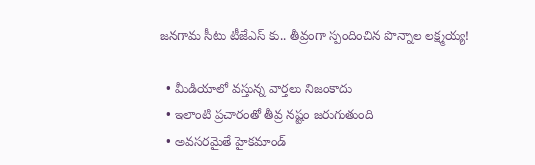జనగామ సీటు టీజేఎస్ కు.. తీవ్రంగా స్పందించిన పొన్నాల లక్ష్మయ్య!

  • మీడియాలో వస్తున్న వార్తలు నిజంకాదు
  • ఇలాంటి ప్రచారంతో తీవ్ర నష్టం జరుగుతుంది
  • అవసరమైతే హైకమాండ్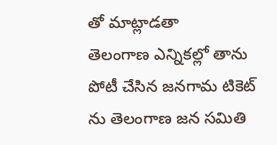తో మాట్లాడతా
తెలంగాణ ఎన్నికల్లో తాను పోటీ చేసిన జనగామ టికెట్ ను తెలంగాణ జన సమితి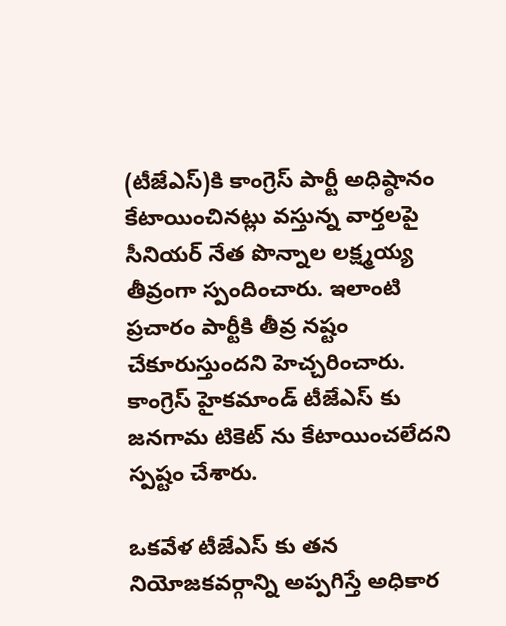(టీజేఎస్)కి కాంగ్రెస్ పార్టీ అధిష్ఠానం కేటాయించినట్లు వస్తున్న వార్తలపై సీనియర్ నేత పొన్నాల లక్ష్మయ్య తీవ్రంగా స్పందించారు. ఇలాంటి ప్రచారం పార్టీకి తీవ్ర నష్టం చేకూరుస్తుందని హెచ్చరించారు. కాంగ్రెస్ హైకమాండ్ టీజేఎస్ కు జనగామ టికెట్ ను కేటాయించలేదని స్పష్టం చేశారు.

ఒకవేళ టీజేఎస్ కు తన నియోజకవర్గాన్ని అప్పగిస్తే అధికార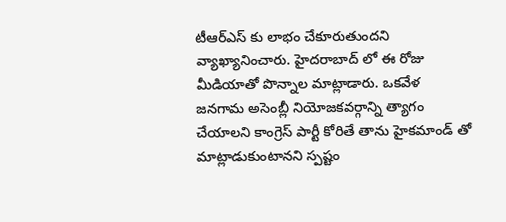టీఆర్ఎస్ కు లాభం చేకూరుతుందని వ్యాఖ్యానించారు. హైదరాబాద్ లో ఈ రోజు మీడియాతో పొన్నాల మాట్లాడారు. ఒకవేళ జనగామ అసెంబ్లీ నియోజకవర్గాన్ని త్యాగం చేయాలని కాంగ్రెస్ పార్టీ కోరితే తాను హైకమాండ్ తో మాట్లాడుకుంటానని స్పష్టం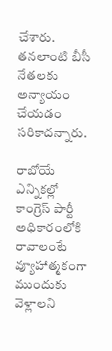చేశారు. తనలాంటి బీసీ నేతలకు అన్యాయం చేయడం సరికాదన్నారు.

రాబోయే ఎన్నికల్లో కాంగ్రెస్ పార్టీ అధికారంలోకి రావాలంటే వ్యూహాత్మకంగా ముందుకు వెళ్లాలని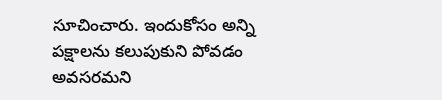సూచించారు. ఇందుకోసం అన్ని పక్షాలను కలుపుకుని పోవడం అవసరమని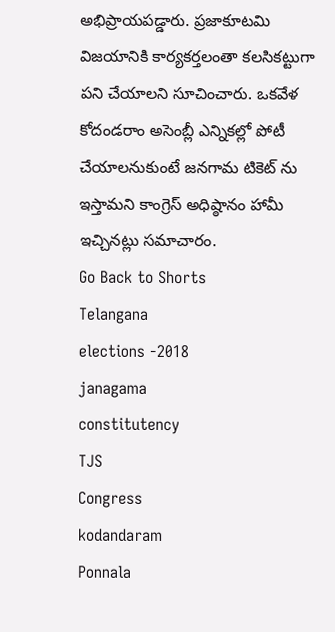అభిప్రాయపడ్డారు. ప్రజాకూటమి విజయానికి కార్యకర్తలంతా కలసికట్టుగా పని చేయాలని సూచించారు. ఒకవేళ కోదండరాం అసెంబ్లీ ఎన్నికల్లో పోటీ చేయాలనుకుంటే జనగామ టికెట్ ను ఇస్తామని కాంగ్రెస్ అధిష్ఠానం హామీ ఇచ్చినట్లు సమాచారం.
Go Back to Shorts
Telangana
elections -2018
janagama
constitutency
TJS
Congress
kodandaram
Ponnala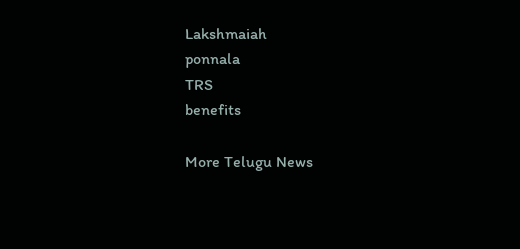Lakshmaiah
ponnala
TRS
benefits

More Telugu News